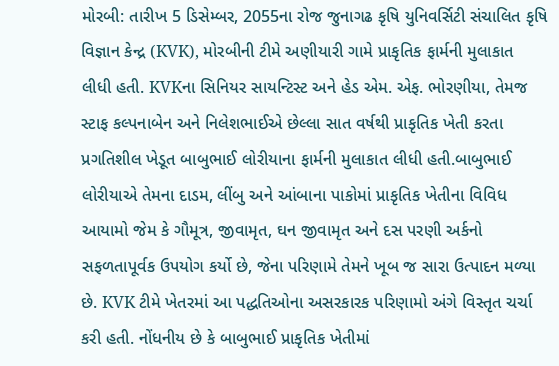મોરબી: તારીખ 5 ડિસેમ્બર, 2055ના રોજ જુનાગઢ કૃષિ યુનિવર્સિટી સંચાલિત કૃષિ વિજ્ઞાન કેન્દ્ર (KVK), મોરબીની ટીમે અણીયારી ગામે પ્રાકૃતિક ફાર્મની મુલાકાત લીધી હતી. KVKના સિનિયર સાયન્ટિસ્ટ અને હેડ એમ. એફ. ભોરણીયા, તેમજ સ્ટાફ કલ્પનાબેન અને નિલેશભાઈએ છેલ્લા સાત વર્ષથી પ્રાકૃતિક ખેતી કરતા પ્રગતિશીલ ખેડૂત બાબુભાઈ લોરીયાના ફાર્મની મુલાકાત લીધી હતી.બાબુભાઈ લોરીયાએ તેમના દાડમ, લીંબુ અને આંબાના પાકોમાં પ્રાકૃતિક ખેતીના વિવિધ આયામો જેમ કે ગૌમૂત્ર, જીવામૃત, ઘન જીવામૃત અને દસ પરણી અર્કનો સફળતાપૂર્વક ઉપયોગ કર્યો છે, જેના પરિણામે તેમને ખૂબ જ સારા ઉત્પાદન મળ્યા છે. KVK ટીમે ખેતરમાં આ પદ્ધતિઓના અસરકારક પરિણામો અંગે વિસ્તૃત ચર્ચા કરી હતી. નોંધનીય છે કે બાબુભાઈ પ્રાકૃતિક ખેતીમાં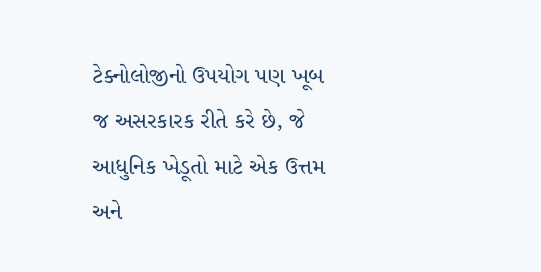ટેક્નોલોજીનો ઉપયોગ પણ ખૂબ જ અસરકારક રીતે કરે છે, જે આધુનિક ખેડૂતો માટે એક ઉત્તમ અને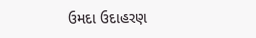ઉમદા ઉદાહરણ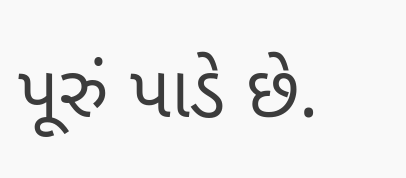પૂરું પાડે છે.